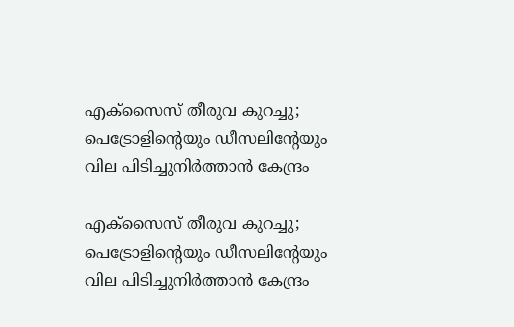എക്‌സൈസ് തീരുവ കുറച്ചു; പെട്രോളിന്റെയും ഡീസലിന്റേയും വില പിടിച്ചുനിര്‍ത്താന്‍ കേന്ദ്രം

എക്‌സൈസ് തീരുവ കുറച്ചു; പെട്രോളിന്റെയും ഡീസലിന്റേയും വില പിടിച്ചുനിര്‍ത്താന്‍ കേന്ദ്രം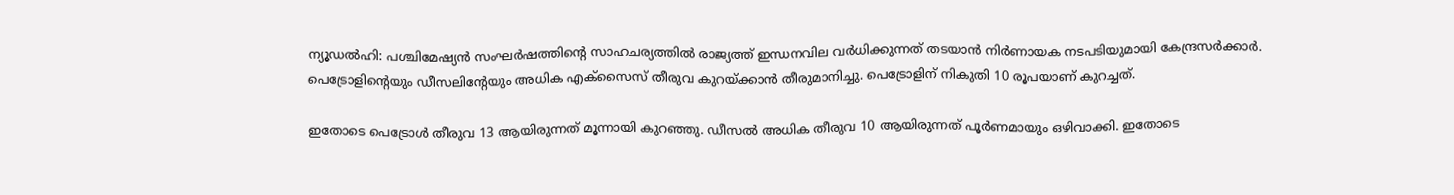ന്യൂഡല്‍ഹി: പശ്ചിമേഷ്യന്‍ സംഘര്‍ഷത്തിന്റെ സാഹചര്യത്തില്‍ രാജ്യത്ത് ഇന്ധനവില വര്‍ധിക്കുന്നത് തടയാന്‍ നിര്‍ണായക നടപടിയുമായി കേന്ദ്രസര്‍ക്കാര്‍. പെട്രോളിന്റെയും ഡീസലിന്റേയും അധിക എക്‌സൈസ് തീരുവ കുറയ്ക്കാന്‍ തീരുമാനിച്ചു. പെട്രോളിന് നികുതി 10 രൂപയാണ് കുറച്ചത്.

ഇതോടെ പെട്രോള്‍ തീരുവ 13 ആയിരുന്നത് മൂന്നായി കുറഞ്ഞു. ഡീസല്‍ അധിക തീരുവ 10 ആയിരുന്നത് പൂര്‍ണമായും ഒഴിവാക്കി. ഇതോടെ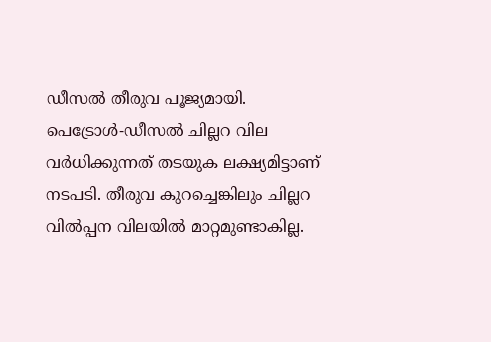ഡീസല്‍ തീരുവ പൂജ്യമായി. പെട്രോള്‍-ഡീസല്‍ ചില്ലറ വില വര്‍ധിക്കുന്നത് തടയുക ലക്ഷ്യമിട്ടാണ് നടപടി. തീരുവ കുറച്ചെങ്കിലും ചില്ലറ വില്‍പ്പന വിലയില്‍ മാറ്റമുണ്ടാകില്ല.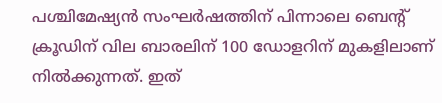പശ്ചിമേഷ്യന്‍ സംഘര്‍ഷത്തിന് പിന്നാലെ ബെന്റ് ക്രൂഡിന് വില ബാരലിന് 100 ഡോളറിന് മുകളിലാണ് നില്‍ക്കുന്നത്. ഇത്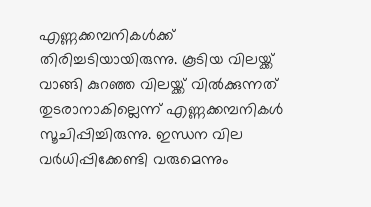എണ്ണക്കമ്പനികള്‍ക്ക് തിരിച്ചടിയായിരുന്നു. കൂടിയ വിലയ്ക്ക് വാങ്ങി കുറഞ്ഞ വിലയ്ക്ക് വില്‍ക്കുന്നത് തുടരാനാകില്ലെന്ന് എണ്ണക്കമ്പനികള്‍ സൂചിപ്പിച്ചിരുന്നു. ഇന്ധന വില വര്‍ധിപ്പിക്കേണ്ടി വരുമെന്നും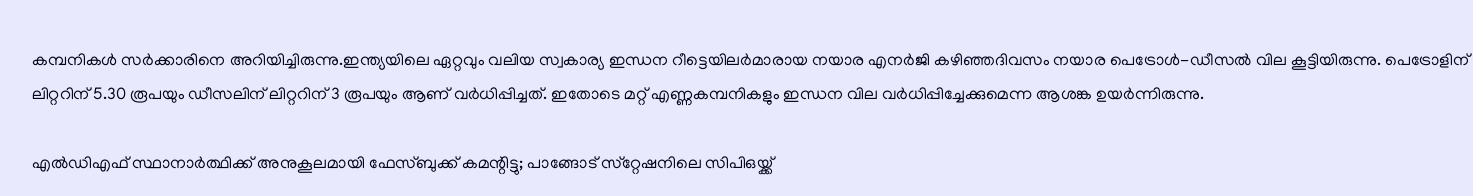കമ്പനികള്‍ സര്‍ക്കാരിനെ അറിയിച്ചിരുന്നു.ഇന്ത്യയിലെ ഏറ്റവും വലിയ സ്വകാര്യ ഇന്ധന റീട്ടെയിലര്‍മാരായ നയാര എനര്‍ജി കഴിഞ്ഞദിവസം നയാര പെട്രോള്‍-ഡീസല്‍ വില കൂട്ടിയിരുന്നു. പെട്രോളിന് ലിറ്ററിന് 5.30 രൂപയും ഡീസലിന് ലിറ്ററിന് 3 രൂപയും ആണ് വര്‍ധിപ്പിച്ചത്. ഇതോടെ മറ്റ് എണ്ണകമ്പനികളും ഇന്ധന വില വര്‍ധിപ്പിച്ചേക്കുമെന്ന ആശങ്ക ഉയര്‍ന്നിരുന്നു.

എല്‍ഡിഎഫ് സ്ഥാനാര്‍ത്ഥിക്ക് അനുകൂലമായി ഫേസ്ബുക്ക് കമന്റിട്ടു; പാങ്ങോട് സ്‌റ്റേഷനിലെ സിപിഒയ്ക്ക്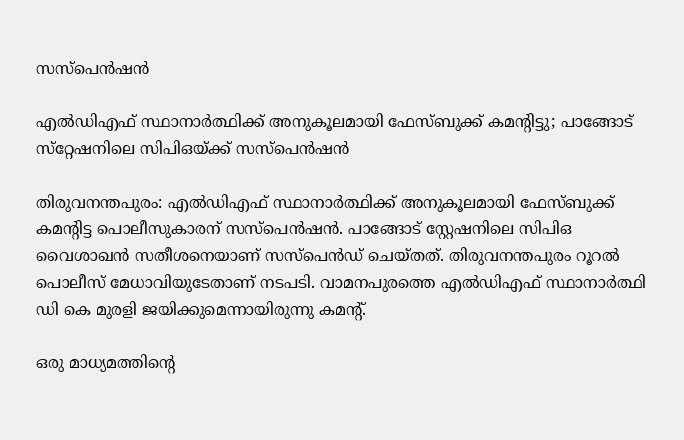സസ്‌പെന്‍ഷന്‍

എല്‍ഡിഎഫ് സ്ഥാനാര്‍ത്ഥിക്ക് അനുകൂലമായി ഫേസ്ബുക്ക് കമന്റിട്ടു; പാങ്ങോട് സ്‌റ്റേഷനിലെ സിപിഒയ്ക്ക് സസ്‌പെന്‍ഷന്‍

തിരുവനന്തപുരം: എല്‍ഡിഎഫ് സ്ഥാനാര്‍ത്ഥിക്ക് അനുകൂലമായി ഫേസ്ബുക്ക് കമന്റിട്ട പൊലീസുകാരന് സസ്‌പെന്‍ഷന്‍. പാങ്ങോട് സ്റ്റേഷനിലെ സിപിഒ വൈശാഖന്‍ സതീശനെയാണ് സസ്‌പെന്‍ഡ് ചെയ്തത്. തിരുവനന്തപുരം റൂറല്‍ പൊലീസ് മേധാവിയുടേതാണ് നടപടി. വാമനപുരത്തെ എല്‍ഡിഎഫ് സ്ഥാനാര്‍ത്ഥി ഡി കെ മുരളി ജയിക്കുമെന്നായിരുന്നു കമന്റ്.

ഒരു മാധ്യമത്തിന്റെ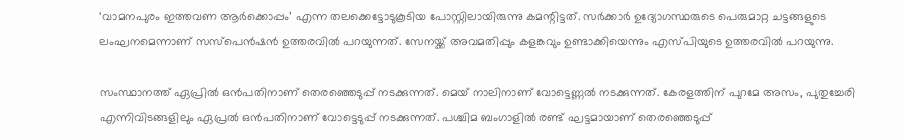‘വാമനപുരം ഇത്തവണ ആര്‍ക്കൊപ്പം’ എന്ന തലക്കെട്ടോടുകൂടിയ പോസ്റ്റിലായിരുന്നു കമന്റിട്ടത്. സര്‍ക്കാര്‍ ഉദ്യോഗസ്ഥരുടെ പെരുമാറ്റ ചട്ടങ്ങളുടെ ലംഘനമെന്നാണ് സസ്പെന്‍ഷന്‍ ഉത്തരവില്‍ പറയുന്നത്. സേനയ്ക്ക് അവമതിപ്പും കളങ്കവും ഉണ്ടാക്കിയെന്നും എസ്പിയുടെ ഉത്തരവില്‍ പറയുന്നു.

സംസ്ഥാനത്ത് ഏപ്രില്‍ ഒന്‍പതിനാണ് തെരഞ്ഞെടുപ്പ് നടക്കുന്നത്. മെയ് നാലിനാണ് വോട്ടെണ്ണല്‍ നടക്കുന്നത്. കേരളത്തിന് പുറമേ അസം, പുതുച്ചേരി എന്നിവിടങ്ങളിലും ഏപ്രല്‍ ഒന്‍പതിനാണ് വോട്ടെടുപ്പ് നടക്കുന്നത്. പശ്ചിമ ബംഗാളില്‍ രണ്ട് ഘട്ടമായാണ് തെരഞ്ഞെടുപ്പ്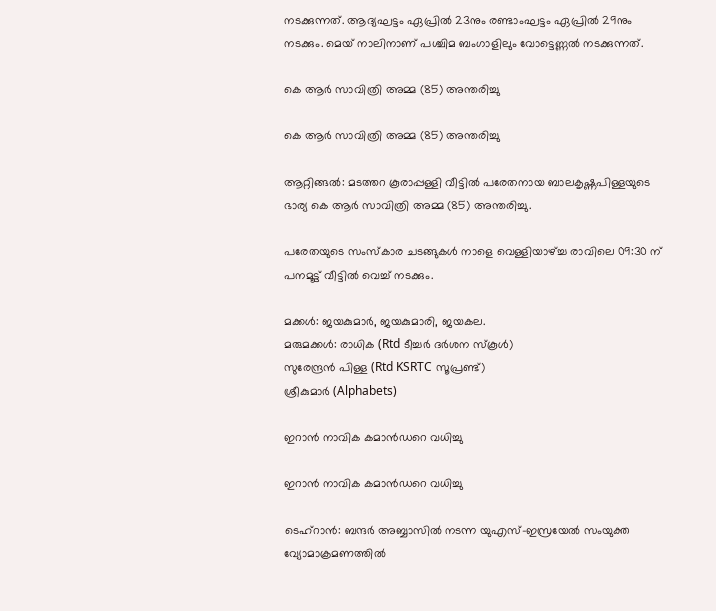നടക്കുന്നത്. ആദ്യഘട്ടം ഏപ്രില്‍ 23നും രണ്ടാംഘട്ടം ഏപ്രില്‍ 29നും നടക്കും. മെയ് നാലിനാണ് പശ്ചിമ ബംഗാളിലും വോട്ടെണ്ണല്‍ നടക്കുന്നത്.

കെ ആർ സാവിത്രി അമ്മ (85) അന്തരിച്ചു

കെ ആർ സാവിത്രി അമ്മ (85) അന്തരിച്ചു

ആറ്റിങ്ങൽ: മടത്തറ കൂരാപ്പള്ളി വീട്ടിൽ പരേതനായ ബാലകൃഷ്ണപിള്ളയുടെ ഭാര്യ കെ ആർ സാവിത്രി അമ്മ (85) അന്തരിച്ചു.

പരേതയുടെ സംസ്കാര ചടങ്ങുകൾ നാളെ വെള്ളിയാഴ്ച്ച രാവിലെ 09:30 ന് പനമൂട്ട് വീട്ടിൽ വെച്ച് നടക്കും.

മക്കൾ: ജയകുമാർ, ജയകുമാരി, ജയകല.
മരുമക്കൾ: രാധിക (Rtd ടീച്ചർ ദർശന സ്‌കൂൾ)
സുരേന്ദ്രൻ പിള്ള (Rtd KSRTC സൂപ്രണ്ട്)
ശ്രീകുമാർ (Alphabets)

ഇറാൻ നാവിക കമാൻഡറെ വധിച്ചു

ഇറാൻ നാവിക കമാൻഡറെ വധിച്ചു

ടെഹ്റാൻ: ബന്ദർ അബ്ബാസിൽ നടന്ന യുഎസ്-ഇസ്രയേൽ സംയുക്ത വ്യോമാക്രമണത്തിൽ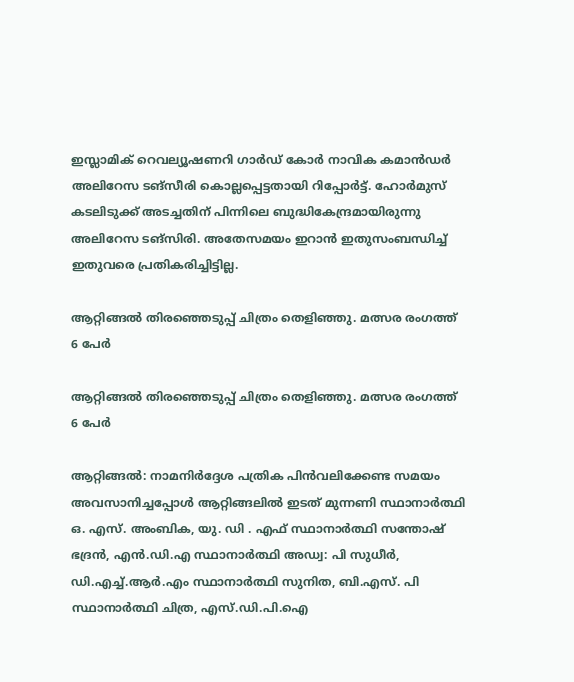ഇസ്ലാമിക് റെവല്യൂഷണറി ഗാർഡ് കോർ നാവിക കമാൻഡർ അലിറേസ ടങ്സീരി കൊല്ലപ്പെട്ടതായി റിപ്പോർട്ട്. ഹോർമുസ് കടലിടുക്ക് അടച്ചതിന് പിന്നിലെ ബുദ്ധികേന്ദ്രമായിരുന്നു അലിറേസ ടങ്സിരി. അതേസമയം ഇറാൻ ഇതുസംബന്ധിച്ച് ഇതുവരെ പ്രതികരിച്ചിട്ടില്ല.

ആറ്റിങ്ങൽ തിരഞ്ഞെടുപ്പ് ചിത്രം തെളിഞ്ഞു. മത്സര രംഗത്ത് 6 പേർ

ആറ്റിങ്ങൽ തിരഞ്ഞെടുപ്പ് ചിത്രം തെളിഞ്ഞു. മത്സര രംഗത്ത് 6 പേർ

ആറ്റിങ്ങൽ: നാമനിർദ്ദേശ പത്രിക പിൻവലിക്കേണ്ട സമയം അവസാനിച്ചപ്പോൾ ആറ്റിങ്ങലിൽ ഇടത് മുന്നണി സ്ഥാനാർത്ഥി ഒ. എസ്. അംബിക, യു. ഡി . എഫ് സ്ഥാനാർത്ഥി സന്തോഷ് ഭദ്രൻ, എൻ.ഡി.എ സ്ഥാനാർത്ഥി അഡ്വ: പി സുധീർ, ഡി.എച്ച്.ആർ.എം സ്ഥാനാർത്ഥി സുനിത, ബി.എസ്. പി സ്ഥാനാർത്ഥി ചിത്ര, എസ്.ഡി.പി.ഐ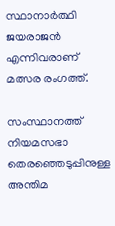സ്ഥാനാർത്ഥി ജയരാജൻ എന്നിവരാണ് മത്സര രംഗത്ത്.

സംസ്ഥാനത്ത് നിയമസഭാ തെരഞ്ഞെടുപ്പിനുള്ള അന്തിമ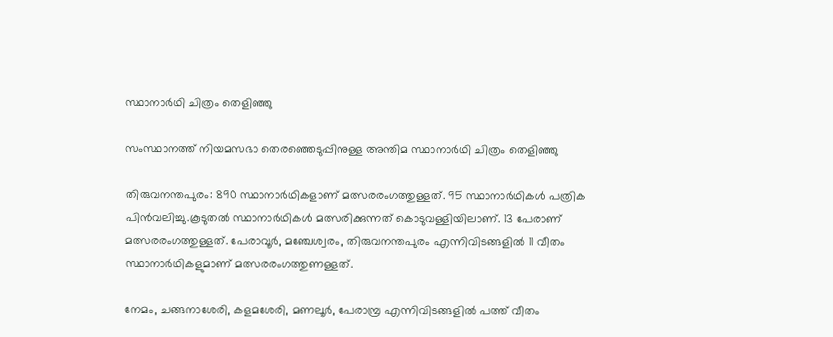സ്ഥാനാര്‍ഥി ചിത്രം തെളിഞ്ഞു

സംസ്ഥാനത്ത് നിയമസഭാ തെരഞ്ഞെടുപ്പിനുള്ള അന്തിമ സ്ഥാനാര്‍ഥി ചിത്രം തെളിഞ്ഞു

തിരുവനന്തപുരം: 890 സ്ഥാനാര്‍ഥികളാണ് മത്സരരംഗത്തുള്ളത്. 95 സ്ഥാനാര്‍ഥികള്‍ പത്രിക പിന്‍വലിച്ചു.കൂടുതല്‍ സ്ഥാനാര്‍ഥികള്‍ മത്സരിക്കുന്നത് കൊടുവള്ളിയിലാണ്. 13 പേരാണ് മത്സരരംഗത്തുള്ളത്. പേരാവൂര്‍, മഞ്ചേശ്വരം, തിരുവനന്തപുരം എന്നിവിടങ്ങളില്‍ 11 വീതം സ്ഥാനാര്‍ഥികളുമാണ് മത്സരരംഗത്തുണള്ളത്.

നേമം, ചങ്ങനാശേരി, കളമശേരി, മണലൂര്‍, പേരാമ്പ്ര എന്നിവിടങ്ങളില്‍ പത്ത് വീതം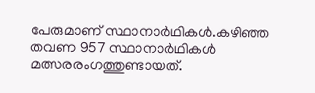പേരുമാണ് സ്ഥാനാര്‍ഥികള്‍.കഴിഞ്ഞ തവണ 957 സ്ഥാനാര്‍ഥികള്‍ മത്സരരംഗത്തുണ്ടായത്.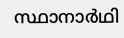സ്ഥാനാര്‍ഥി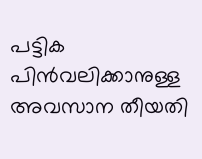പട്ടിക പിന്‍വലിക്കാനുള്ള അവസാന തീയതി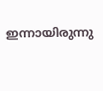ഇന്നായിരുന്നു